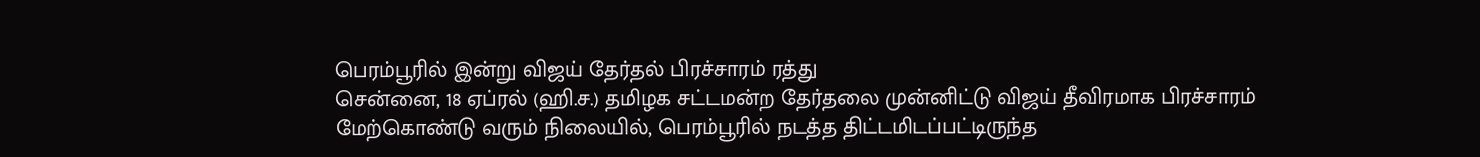பெரம்பூரில் இன்று விஜய் தேர்தல் பிரச்சாரம் ரத்து
சென்னை, 18 ஏப்ரல் (ஹி.ச.) தமிழக சட்டமன்ற தேர்தலை முன்னிட்டு விஜய் தீவிரமாக பிரச்சாரம் மேற்கொண்டு வரும் நிலையில், பெரம்பூரில் நடத்த திட்டமிடப்பட்டிருந்த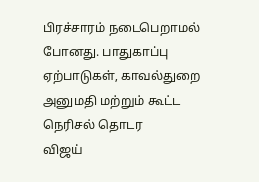பிரச்சாரம் நடைபெறாமல் போனது. பாதுகாப்பு ஏற்பாடுகள், காவல்துறை அனுமதி மற்றும் கூட்ட நெரிசல் தொடர
விஜய்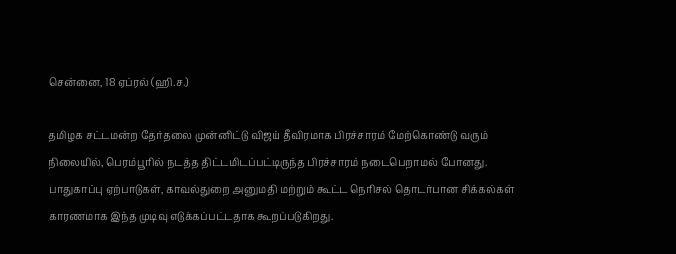சென்னை, 18 ஏப்ரல் (ஹி.ச.)

தமிழக சட்டமன்ற தேர்தலை முன்னிட்டு விஜய் தீவிரமாக பிரச்சாரம் மேற்கொண்டு வரும் நிலையில், பெரம்பூரில் நடத்த திட்டமிடப்பட்டிருந்த பிரச்சாரம் நடைபெறாமல் போனது. பாதுகாப்பு ஏற்பாடுகள், காவல்துறை அனுமதி மற்றும் கூட்ட நெரிசல் தொடர்பான சிக்கல்கள் காரணமாக இந்த முடிவு எடுக்கப்பட்டதாக கூறப்படுகிறது.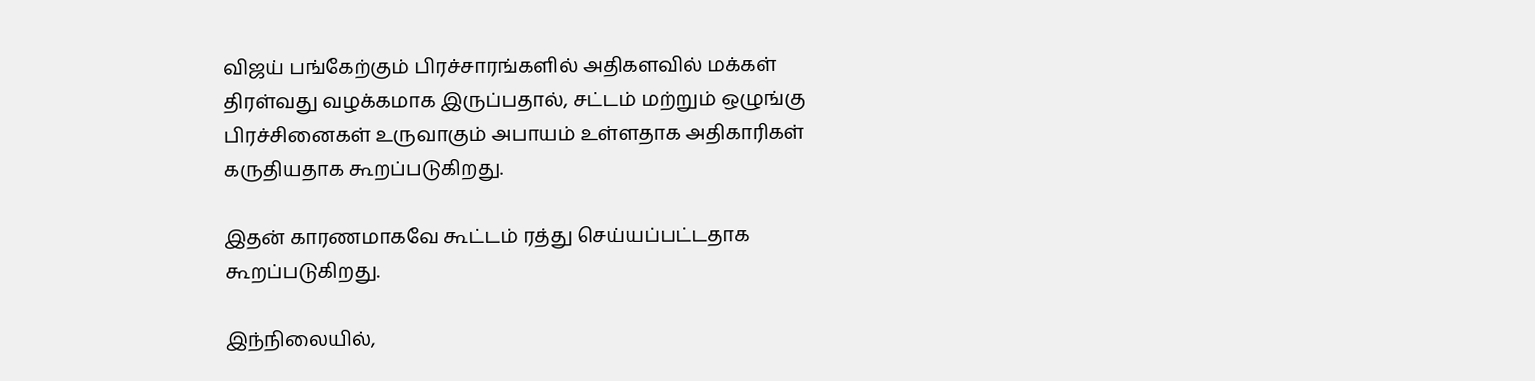விஜய் பங்கேற்கும் பிரச்சாரங்களில் அதிகளவில் மக்கள் திரள்வது வழக்கமாக இருப்பதால், சட்டம் மற்றும் ஒழுங்கு பிரச்சினைகள் உருவாகும் அபாயம் உள்ளதாக அதிகாரிகள் கருதியதாக கூறப்படுகிறது.

இதன் காரணமாகவே கூட்டம் ரத்து செய்யப்பட்டதாக கூறப்படுகிறது.

இந்நிலையில்,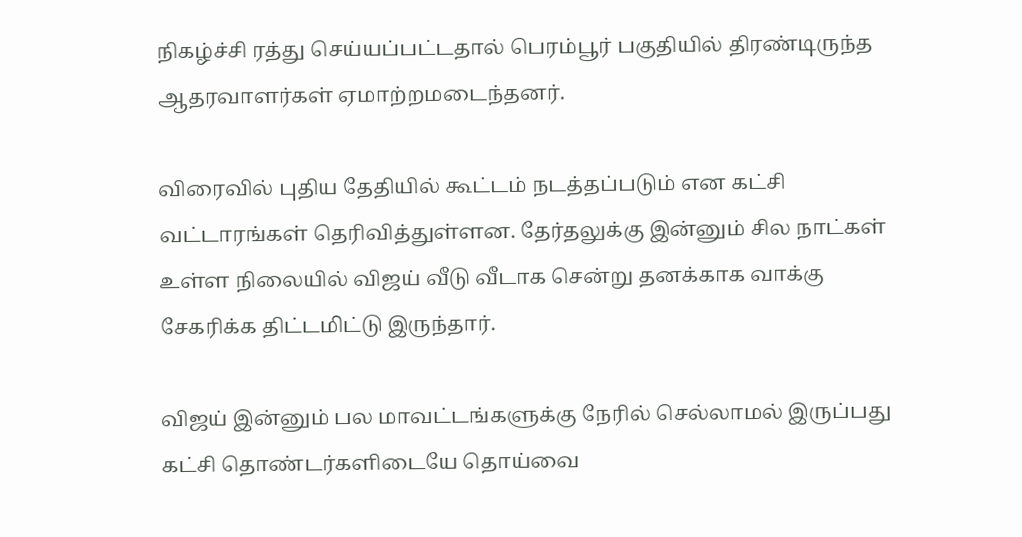நிகழ்ச்சி ரத்து செய்யப்பட்டதால் பெரம்பூர் பகுதியில் திரண்டிருந்த ஆதரவாளர்கள் ஏமாற்றமடைந்தனர்.

விரைவில் புதிய தேதியில் கூட்டம் நடத்தப்படும் என கட்சி வட்டாரங்கள் தெரிவித்துள்ளன. தேர்தலுக்கு இன்னும் சில நாட்கள் உள்ள நிலையில் விஜய் வீடு வீடாக சென்று தனக்காக வாக்கு சேகரிக்க திட்டமிட்டு இருந்தார்.

விஜய் இன்னும் பல மாவட்டங்களுக்கு நேரில் செல்லாமல் இருப்பது கட்சி தொண்டர்களிடையே தொய்வை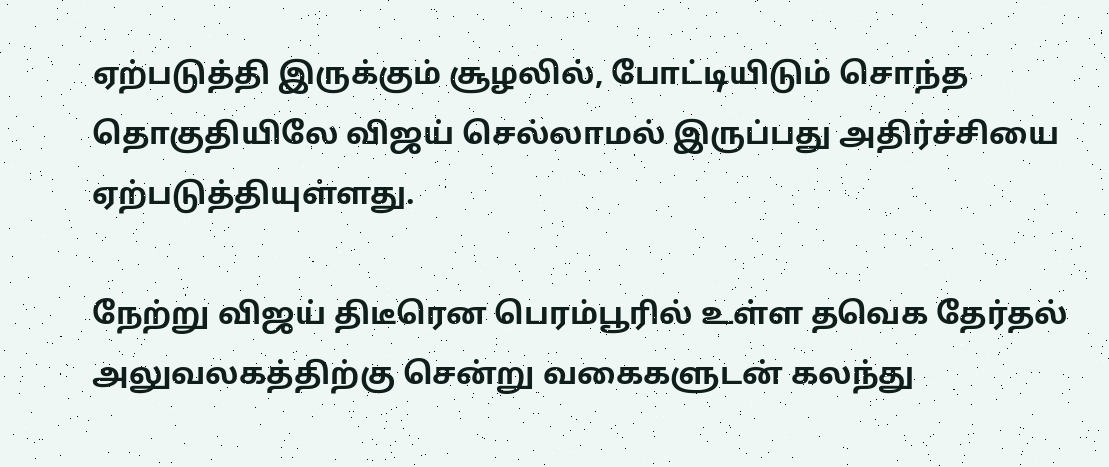ஏற்படுத்தி இருக்கும் சூழலில், போட்டியிடும் சொந்த தொகுதியிலே விஜய் செல்லாமல் இருப்பது அதிர்ச்சியை ஏற்படுத்தியுள்ளது.

நேற்று விஜய் திடீரென பெரம்பூரில் உள்ள தவெக தேர்தல் அலுவலகத்திற்கு சென்று வகைகளுடன் கலந்து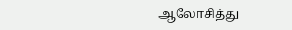ஆலோசித்து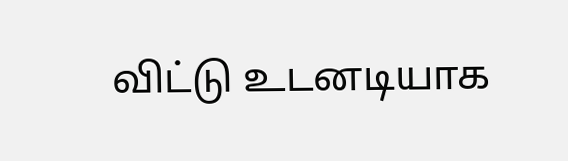விட்டு உடனடியாக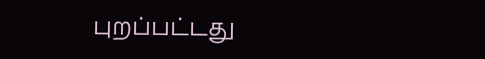புறப்பட்டது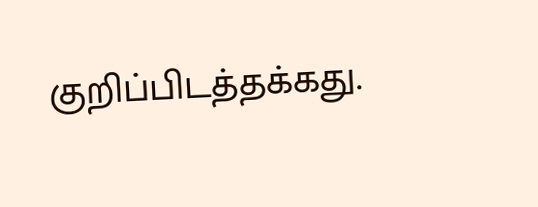குறிப்பிடத்தக்கது.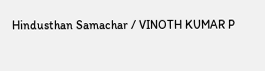Hindusthan Samachar / VINOTH KUMAR P